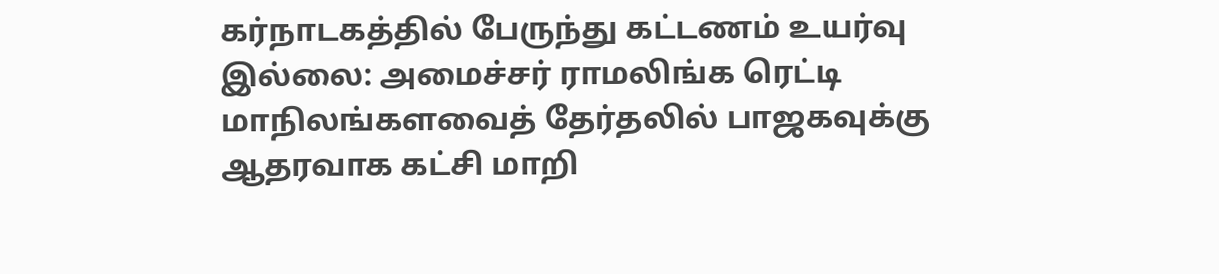கர்நாடகத்தில் பேருந்து கட்டணம் உயர்வு இல்லை: அமைச்சர் ராமலிங்க ரெட்டி மாநிலங்களவைத் தேர்தலில் பாஜகவுக்கு ஆதரவாக கட்சி மாறி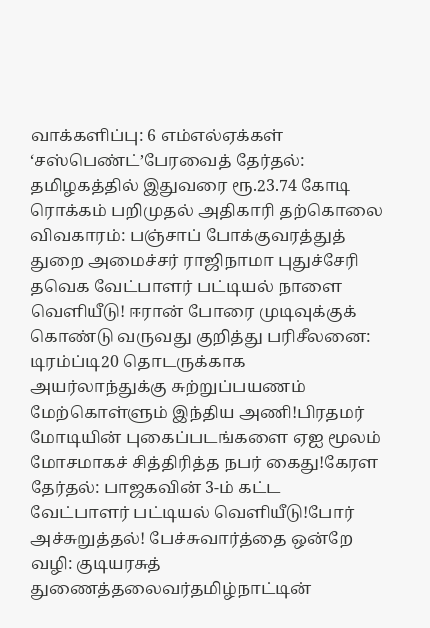வாக்களிப்பு: 6 எம்எல்ஏக்கள் ‘சஸ்பெண்ட்’பேரவைத் தேர்தல்: தமிழகத்தில் இதுவரை ரூ.23.74 கோடி ரொக்கம் பறிமுதல் அதிகாரி தற்கொலை விவகாரம்: பஞ்சாப் போக்குவரத்துத் துறை அமைச்சர் ராஜிநாமா புதுச்சேரி தவெக வேட்பாளர் பட்டியல் நாளை வெளியீடு! ஈரான் போரை முடிவுக்குக் கொண்டு வருவது குறித்து பரிசீலனை: டிரம்ப்டி20 தொடருக்காக அயர்லாந்துக்கு சுற்றுப்பயணம் மேற்கொள்ளும் இந்திய அணி!பிரதமர் மோடியின் புகைப்படங்களை ஏஐ மூலம் மோசமாகச் சித்திரித்த நபர் கைது!கேரள தேர்தல்: பாஜகவின் 3-ம் கட்ட வேட்பாளர் பட்டியல் வெளியீடு!போர் அச்சுறுத்தல்! பேச்சுவார்த்தை ஒன்றே வழி: குடியரசுத் துணைத்தலைவர்தமிழ்நாட்டின்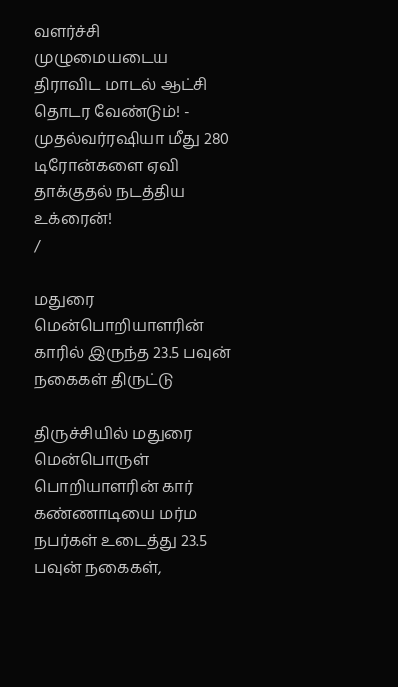வளர்ச்சி முழுமையடைய திராவிட மாடல் ஆட்சி தொடர வேண்டும்! - முதல்வர்ரஷியா மீது 280 டிரோன்களை ஏவி தாக்குதல் நடத்திய உக்ரைன்!
/

மதுரை மென்பொறியாளரின் காரில் இருந்த 23.5 பவுன் நகைகள் திருட்டு

திருச்சியில் மதுரை மென்பொருள் பொறியாளரின் கார் கண்ணாடியை மர்ம நபர்கள் உடைத்து 23.5 பவுன் நகைகள்,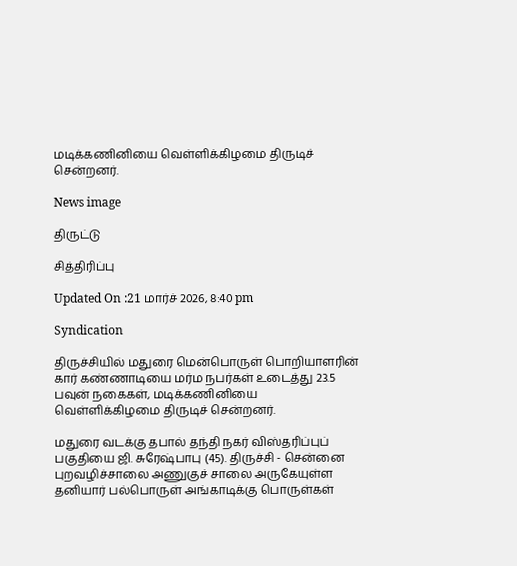மடிக்கணினியை வெள்ளிக்கிழமை திருடிச் சென்றனர்.

News image

திருட்டு

சித்திரிப்பு

Updated On :21 மார்ச் 2026, 8:40 pm

Syndication

திருச்சியில் மதுரை மென்பொருள் பொறியாளரின் கார் கண்ணாடியை மர்ம நபர்கள் உடைத்து 23.5 பவுன் நகைகள், மடிக்கணினியை வெள்ளிக்கிழமை திருடிச் சென்றனர்.

மதுரை வடக்கு தபால் தந்தி நகர் விஸ்தரிப்புப் பகுதியை ஜி. சுரேஷ்பாபு (45). திருச்சி - சென்னை புறவழிச்சாலை அணுகுச் சாலை அருகேயுள்ள தனியார் பல்பொருள் அங்காடிக்கு பொருள்கள்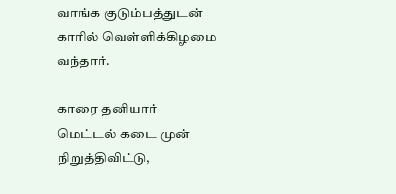வாங்க குடும்பத்துடன் காரில் வெள்ளிக்கிழமை வந்தார்.

காரை தனியார் மெட்டல் கடை முன் நிறுத்திவிட்டு,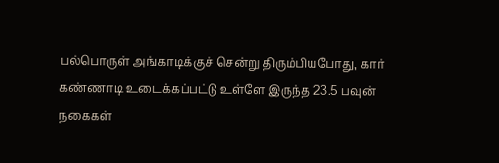பல்பொருள் அங்காடிக்குச் சென்று திரும்பியபோது, கார் கண்ணாடி உடைக்கப்பட்டு உள்ளே இருந்த 23.5 பவுன் நகைகள்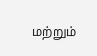மற்றும்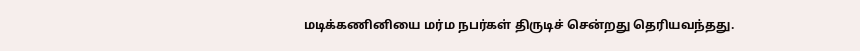மடிக்கணினியை மர்ம நபர்கள் திருடிச் சென்றது தெரியவந்தது.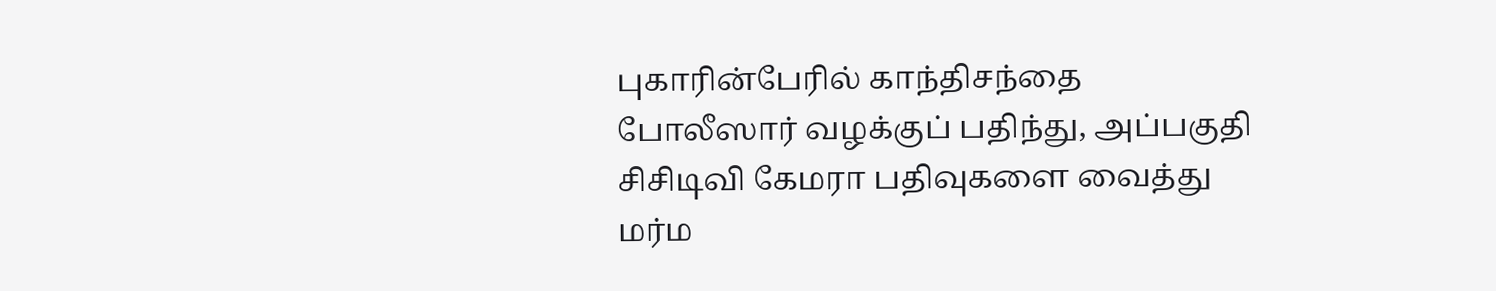புகாரின்பேரில் காந்திசந்தை போலீஸார் வழக்குப் பதிந்து, அப்பகுதி சிசிடிவி கேமரா பதிவுகளை வைத்து மர்ம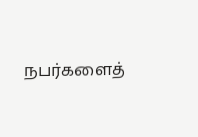நபர்களைத்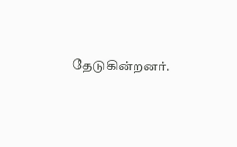தேடுகின்றனர்.